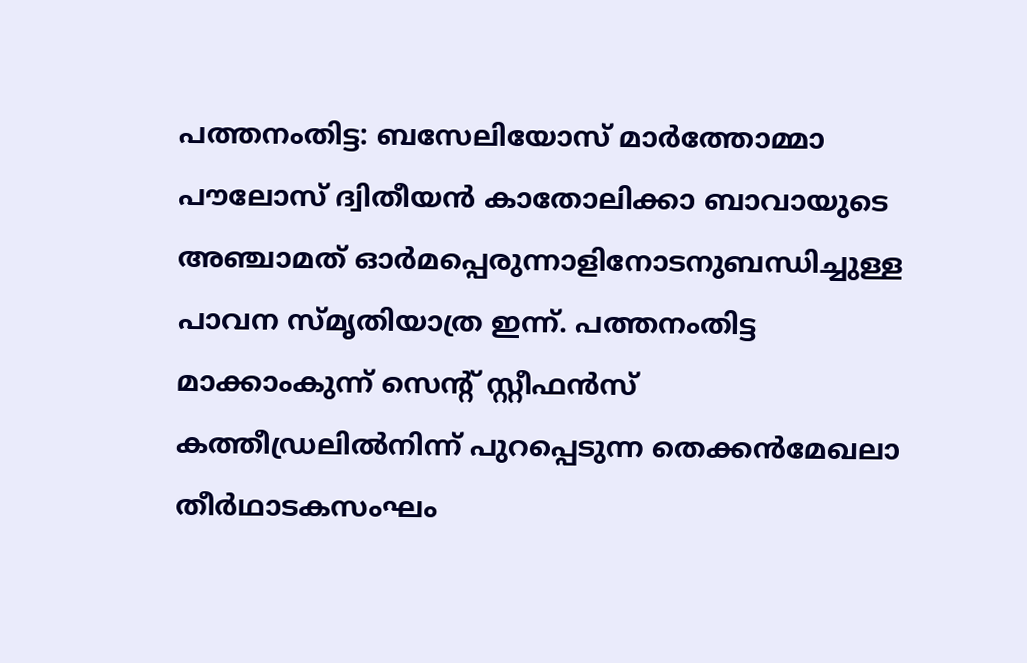പത്തനംതിട്ട: ബസേലിയോസ് മാർത്തോമ്മാ പൗലോസ് ദ്വിതീയൻ കാതോലിക്കാ ബാവായുടെ അഞ്ചാമത് ഓർമപ്പെരുന്നാളിനോടനുബന്ധിച്ചുള്ള പാവന സ്മൃതിയാത്ര ഇന്ന്. പത്തനംതിട്ട മാക്കാംകുന്ന് സെന്റ് സ്റ്റീഫൻസ് കത്തീഡ്രലിൽനിന്ന് പുറപ്പെടുന്ന തെക്കൻമേഖലാ തീർഥാടകസംഘം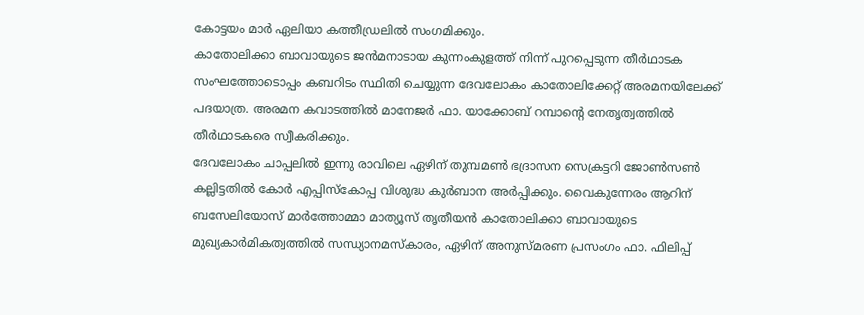കോട്ടയം മാർ ഏലിയാ കത്തീഡ്രലിൽ സംഗമിക്കും.
കാതോലിക്കാ ബാവായുടെ ജൻമനാടായ കുന്നംകുളത്ത് നിന്ന് പുറപ്പെടുന്ന തീർഥാടക സംഘത്തോടൊപ്പം കബറിടം സ്ഥിതി ചെയ്യുന്ന ദേവലോകം കാതോലിക്കേറ്റ് അരമനയിലേക്ക് പദയാത്ര. അരമന കവാടത്തിൽ മാനേജർ ഫാ. യാക്കോബ് റമ്പാന്റെ നേതൃത്വത്തിൽ തീർഥാടകരെ സ്വീകരിക്കും.
ദേവലോകം ചാപ്പലിൽ ഇന്നു രാവിലെ ഏഴിന് തുമ്പമൺ ഭദ്രാസന സെക്രട്ടറി ജോൺസൺ കല്ലിട്ടതിൽ കോർ എപ്പിസ്കോപ്പ വിശുദ്ധ കുർബാന അർപ്പിക്കും. വൈകുന്നേരം ആറിന് ബസേലിയോസ് മാർത്തോമ്മാ മാത്യൂസ് തൃതീയൻ കാതോലിക്കാ ബാവായുടെ മുഖ്യകാർമികത്വത്തിൽ സന്ധ്യാനമസ്കാരം, ഏഴിന് അനുസ്മരണ പ്രസംഗം ഫാ. ഫിലിപ്പ്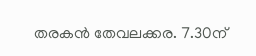തരകൻ തേവലക്കര. 7.30ന്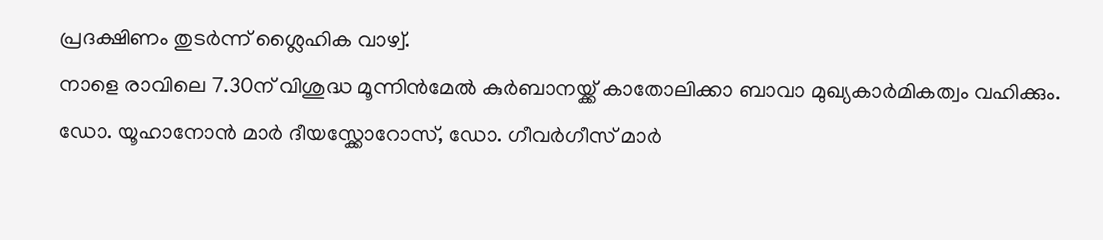പ്രദക്ഷിണം തുടർന്ന് ശ്ലൈഹിക വാഴ്വ്.
നാളെ രാവിലെ 7.30ന് വിശുദ്ധ മൂന്നിൻമേൽ കുർബാനയ്ക്ക് കാതോലിക്കാ ബാവാ മുഖ്യകാർമികത്വം വഹിക്കും. ഡോ. യൂഹാനോൻ മാർ ദീയസ്ക്കോറോസ്, ഡോ. ഗീവർഗീസ് മാർ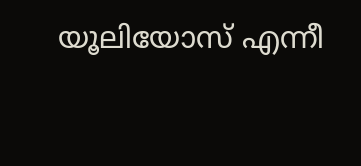യൂലിയോസ് എന്നീ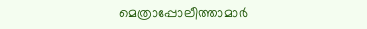മെത്രാപ്പോലീത്താമാർ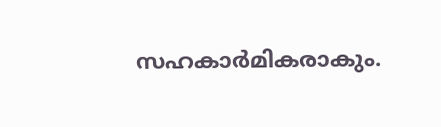സഹകാർമികരാകും.